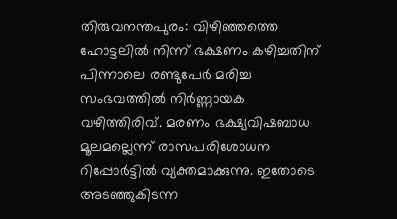തിരുവനന്തപുരം: വിഴിഞ്ഞത്തെ ഹോട്ടലിൽ നിന്ന് ഭക്ഷണം കഴിച്ചതിന് പിന്നാലെ രണ്ടുപേർ മരിച്ച സംഭവത്തിൽ നിർണ്ണായക വഴിത്തിരിവ്. മരണം ഭക്ഷ്യവിഷബാധ മൂലമല്ലെന്ന് രാസപരിശോധന റിപ്പോർട്ടിൽ വ്യക്തമാക്കുന്നു. ഇതോടെ അടഞ്ഞുകിടന്ന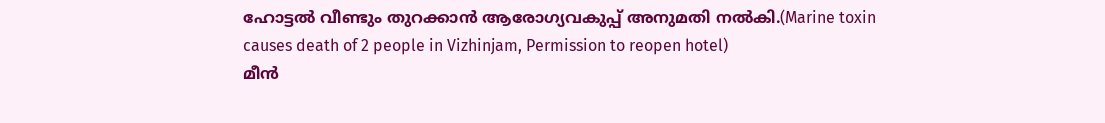ഹോട്ടൽ വീണ്ടും തുറക്കാൻ ആരോഗ്യവകുപ്പ് അനുമതി നൽകി.(Marine toxin causes death of 2 people in Vizhinjam, Permission to reopen hotel)
മീൻ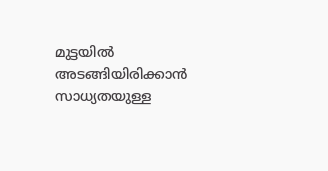മുട്ടയിൽ അടങ്ങിയിരിക്കാൻ സാധ്യതയുള്ള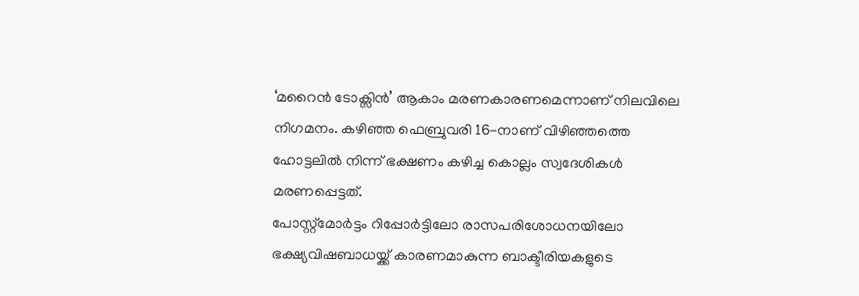‘മറൈൻ ടോക്സിൻ’ ആകാം മരണകാരണമെന്നാണ് നിലവിലെ നിഗമനം. കഴിഞ്ഞ ഫെബ്രുവരി 16-നാണ് വിഴിഞ്ഞത്തെ ഹോട്ടലിൽ നിന്ന് ഭക്ഷണം കഴിച്ച കൊല്ലം സ്വദേശികൾ മരണപ്പെട്ടത്.
പോസ്റ്റ്മോർട്ടം റിപ്പോർട്ടിലോ രാസപരിശോധനയിലോ ഭക്ഷ്യവിഷബാധയ്ക്ക് കാരണമാകുന്ന ബാക്ടീരിയകളുടെ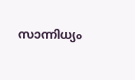സാന്നിധ്യം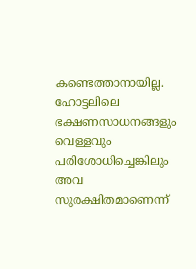കണ്ടെത്താനായില്ല. ഹോട്ടലിലെ ഭക്ഷണസാധനങ്ങളും വെള്ളവും പരിശോധിച്ചെങ്കിലും അവ സുരക്ഷിതമാണെന്ന്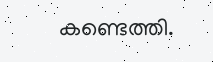കണ്ടെത്തി.